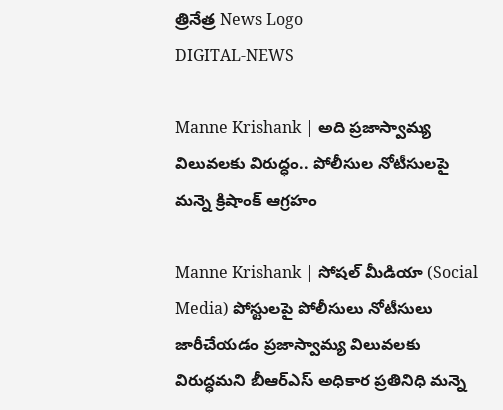త్రినేత్ర News Logo
DIGITAL-NEWS

Manne Krishank | అది ప్రజాస్వామ్య విలువలకు విరుద్ధం.. పోలీసుల నోటీసుల‌పై మన్నె క్రిషాంక్ ఆగ్ర‌హం

Manne Krishank | సోష‌ల్ మీడియా (Social Media) పోస్టుల‌పై పోలీసులు నోటీసులు జారీచేయ‌డం ప్ర‌జాస్వామ్య విలువ‌ల‌కు విరుద్ధ‌మ‌ని బీఆర్ఎస్ అధికార ప్ర‌తినిధి మ‌న్నె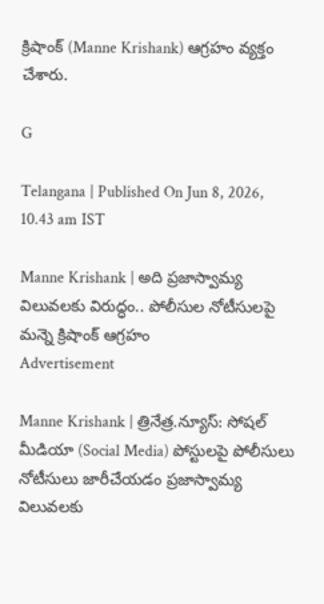క్రిషాంక్ (Manne Krishank) ఆగ్ర‌హం వ్య‌క్తం చేశారు.

G

Telangana | Published On Jun 8, 2026, 10.43 am IST

Manne Krishank | అది ప్రజాస్వామ్య విలువలకు విరుద్ధం.. పోలీసుల నోటీసుల‌పై మన్నె క్రిషాంక్ ఆగ్ర‌హం
Advertisement

Manne Krishank | త్రినేత్ర‌.న్యూస్‌: సోష‌ల్ మీడియా (Social Media) పోస్టుల‌పై పోలీసులు నోటీసులు జారీచేయ‌డం ప్ర‌జాస్వామ్య విలువ‌ల‌కు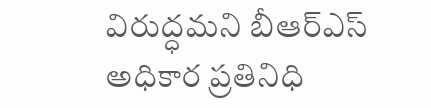విరుద్ధ‌మ‌ని బీఆర్ఎస్ అధికార ప్ర‌తినిధి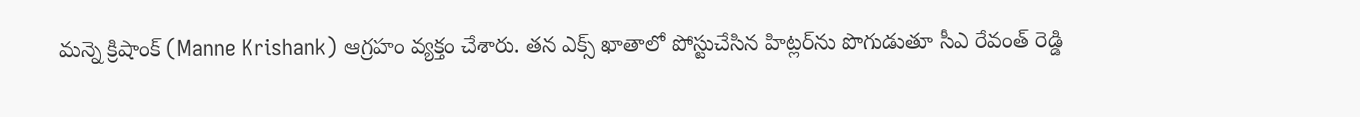మ‌న్నె క్రిషాంక్ (Manne Krishank) ఆగ్ర‌హం వ్య‌క్తం చేశారు. త‌న‌ ఎక్స్ ఖాతాలో పోస్టుచేసిన హిట్ల‌ర్‌ను పొగుడుతూ సీఎ రేవంత్ రెడ్డి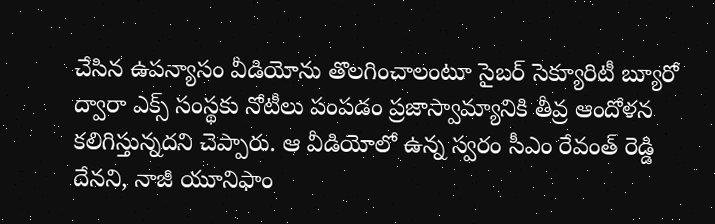చేసిన ఉప‌న్యాసం వీడియోను తొల‌గించాలంటూ సైబ‌ర్ సెక్యూరిటీ బ్యూరో ద్వారా ఎక్స్ సంస్థ‌కు నోటీలు పంపడం ప్ర‌జాస్వామ్యానికి తీవ్ర ఆందోళ‌న క‌లిగిస్తున్న‌ద‌ని చెప్పారు. ఆ వీడియోలో ఉన్న స్వరం సీఎం రేవంత్ రెడ్డి దేన‌ని, నాజీ యూనిఫాం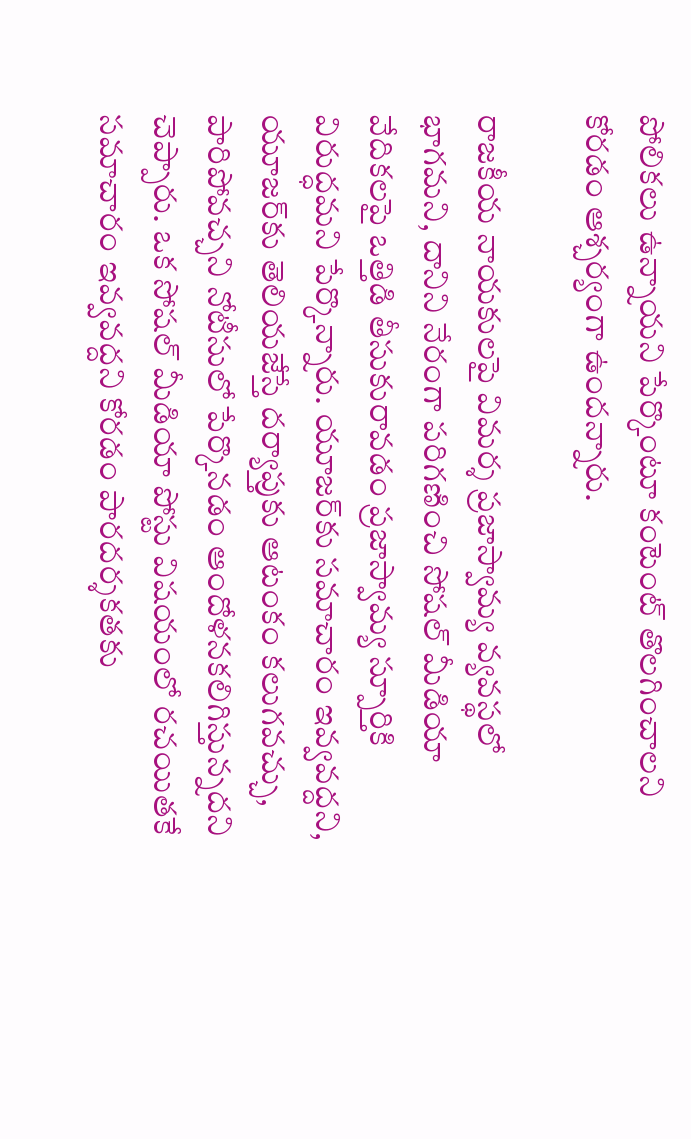పోలికలు ఉన్నాయని పేర్కొంటూ కంటెంట్ తొలగించాలని కోరడం ఆశ్చర్యంగా ఉంద‌న్నారు.

రాజకీయ నాయకులపై విమర్శ ప్రజాస్వామ్య వ్యవస్థలో భాగ‌మ‌ని, దానిని నేరంగా పరిగణించి సోషల్ మీడియా వేదికలపై ఒత్తిడి తీసుకురావడం ప్రజాస్వామ్య స్పూర్తికి విరుద్ధమ‌ని పేర్కొన్నారు. యూజర్‌కు సమాచారం ఇవ్వవద్ద‌ని, యూజర్‌కు తెలియజేస్తే దర్యాప్తుకు ఆటంకం కలుగవచ్చు, పారిపోవచ్చ‌ని నోటీసులో పేర్కొన‌డం ఆందోళనకలిగిస్తున్న‌ద‌ని చెప్పారు. ఒక సోషల్ మీడియా పోస్టు విషయంలో రచయితకే సమాచారం ఇవ్వవద్దని కోరడం పారదర్శకతకు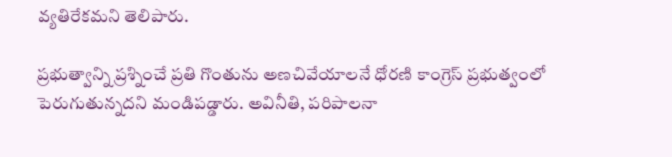వ్యతిరేకమ‌ని తెలిపారు.

ప్రభుత్వాన్ని ప్రశ్నించే ప్రతి గొంతును అణచివేయాలనే ధోరణి కాంగ్రెస్ ప్రభుత్వంలో పెరుగుతున్న‌ద‌ని మండిప‌డ్డారు. అవినీతి, పరిపాలనా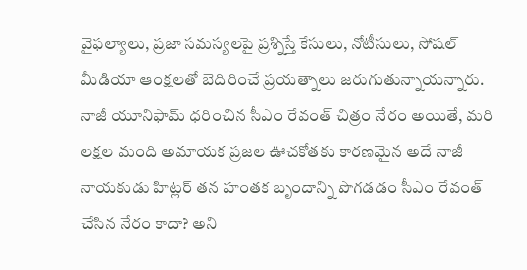వైఫల్యాలు, ప్రజా సమస్యలపై ప్రశ్నిస్తే కేసులు, నోటీసులు, సోషల్ మీడియా ఆంక్షలతో బెదిరించే ప్రయత్నాలు జరుగుతున్నాయ‌న్నారు. నాజీ యూనిఫామ్ ధరించిన సీఎం రేవంత్ చిత్రం నేరం అయితే, మరి లక్షల మంది అమాయక ప్రజల ఊచకోతకు కారణమైన అదే నాజీ నాయకుడు హిట్లర్ తన హంతక బృందాన్ని పొగడడం సీఎం రేవంత్ చేసిన నేరం కాదా? అని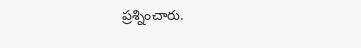ప్ర‌శ్నించారు.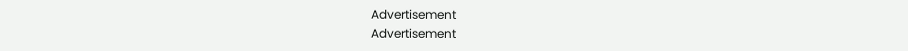Advertisement
Advertisement